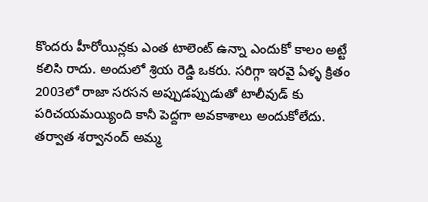కొందరు హీరోయిన్లకు ఎంత టాలెంట్ ఉన్నా ఎందుకో కాలం అట్టే కలిసి రాదు. అందులో శ్రియ రెడ్డి ఒకరు. సరిగ్గా ఇరవై ఏళ్ళ క్రితం 2003లో రాజా సరసన అప్పుడప్పుడుతో టాలీవుడ్ కు పరిచయమయ్యింది కానీ పెద్దగా అవకాశాలు అందుకోలేదు. తర్వాత శర్వానంద్ అమ్మ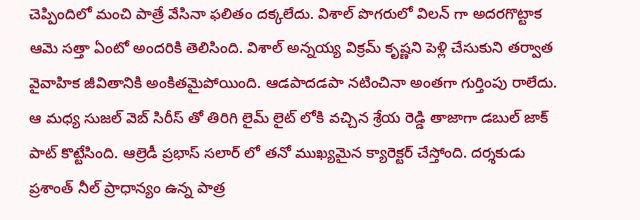చెప్పిందిలో మంచి పాత్రే వేసినా ఫలితం దక్కలేదు. విశాల్ పొగరులో విలన్ గా అదరగొట్టాక ఆమె సత్తా ఏంటో అందరికి తెలిసింది. విశాల్ అన్నయ్య విక్రమ్ కృష్ణని పెళ్లి చేసుకుని తర్వాత వైవాహిక జీవితానికి అంకితమైపోయింది. ఆడపాదడపా నటించినా అంతగా గుర్తింపు రాలేదు.
ఆ మధ్య సుజల్ వెబ్ సిరీస్ తో తిరిగి లైమ్ లైట్ లోకి వచ్చిన శ్రేయ రెడ్డి తాజాగా డబుల్ జాక్ పాట్ కొట్టేసింది. ఆల్రెడీ ప్రభాస్ సలార్ లో తనో ముఖ్యమైన క్యారెక్టర్ చేస్తోంది. దర్శకుడు ప్రశాంత్ నీల్ ప్రాధాన్యం ఉన్న పాత్ర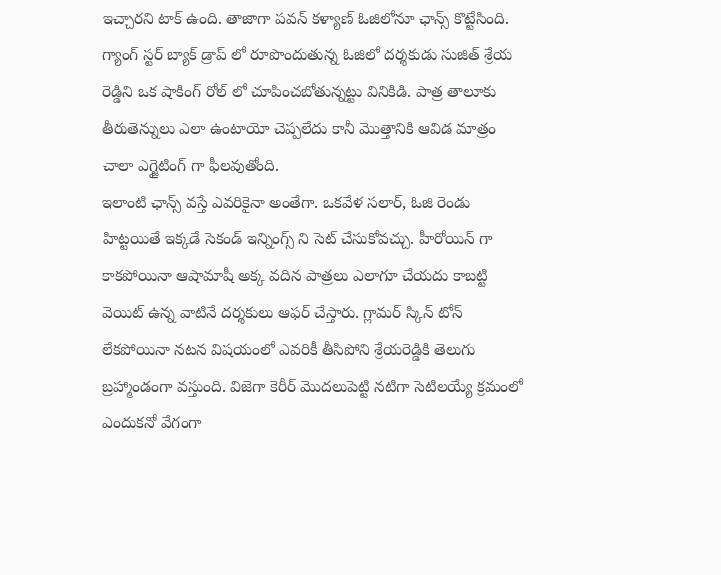ఇచ్చారని టాక్ ఉంది. తాజాగా పవన్ కళ్యాణ్ ఓజిలోనూ ఛాన్స్ కొట్టేసింది. గ్యాంగ్ స్టర్ బ్యాక్ డ్రాప్ లో రూపొందుతున్న ఓజిలో దర్శకుడు సుజిత్ శ్రేయ రెడ్డిని ఒక షాకింగ్ రోల్ లో చూపించబోతున్నట్టు వినికిడి. పాత్ర తాలూకు తీరుతెన్నులు ఎలా ఉంటాయో చెప్పలేదు కానీ మొత్తానికి ఆవిడ మాత్రం చాలా ఎగ్జైటింగ్ గా ఫీలవుతోంది.
ఇలాంటి ఛాన్స్ వస్తే ఎవరికైనా అంతేగా. ఒకవేళ సలార్, ఓజి రెండు హిట్టయితే ఇక్కడే సెకండ్ ఇన్నింగ్స్ ని సెట్ చేసుకోవచ్చు. హీరోయిన్ గా కాకపోయినా ఆషామాషీ అక్క వదిన పాత్రలు ఎలాగూ చేయదు కాబట్టి వెయిట్ ఉన్న వాటినే దర్శకులు ఆఫర్ చేస్తారు. గ్లామర్ స్కిన్ టోన్ లేకపోయినా నటన విషయంలో ఎవరికీ తీసిపోని శ్రేయరెడ్డికి తెలుగు బ్రహ్మాండంగా వస్తుంది. విజెగా కెరీర్ మొదలుపెట్టి నటిగా సెటిలయ్యే క్రమంలో ఎందుకనో వేగంగా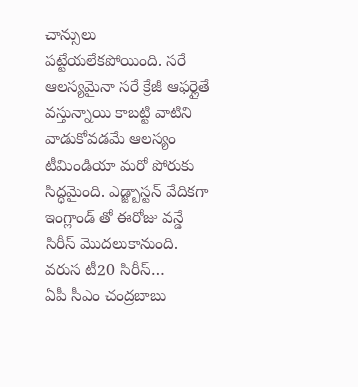చాన్సులు పట్టేయలేకపోయింది. సరే ఆలస్యమైనా సరే క్రేజీ ఆఫర్లైతే వస్తున్నాయి కాబట్టి వాటిని వాడుకోవడమే ఆలస్యం
టీమిండియా మరో పోరుకు సిద్ధమైంది. ఎడ్జ్బాస్టన్ వేదికగా ఇంగ్లాండ్ తో ఈరోజు వన్డే సిరీస్ మొదలుకానుంది. వరుస టీ20 సిరీస్…
ఏపీ సీఎం చంద్రబాబు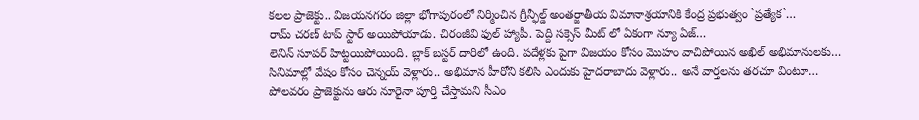కలల ప్రాజెక్టు.. విజయనగరం జిల్లా భోగాపురంలో నిర్మించిన గ్రీన్ఫీల్డ్ అంతర్జాతీయ విమానాశ్రయానికి కేంద్ర ప్రభుత్వం `ప్రత్యేక`…
రామ్ చరణ్ టాప్ స్టార్ అయిపోయాడు. చిరంజీవి ఫుల్ హ్యాపీ. పెద్ది సక్సెస్ మీట్ లో ఏకంగా న్యూ ఏజ్…
లెనిన్ సూపర్ హిట్టయిపోయింది. బ్లాక్ బస్టర్ దారిలో ఉంది. పదేళ్లకు పైగా విజయం కోసం మొహం వాచిపోయిన అఖిల్ అభిమానులకు…
సినిమాల్లో వేషం కోసం చెన్నయ్ వెళ్లారు.. అభిమాన హీరోని కలిసి ఎందుకు హైదరాబాదు వెళ్లారు.. అనే వార్తలను తరచూ వింటూ…
పోలవరం ప్రాజెక్టును ఆరు నూరైనా పూర్తి చేస్తామని సీఎం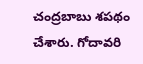చంద్రబాబు శపథం చేశారు. గోదావరి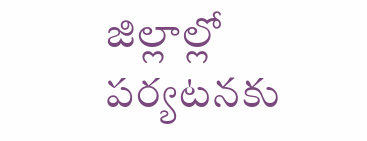జిల్లాల్లో పర్యటనకు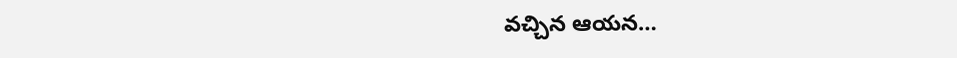వచ్చిన ఆయన…